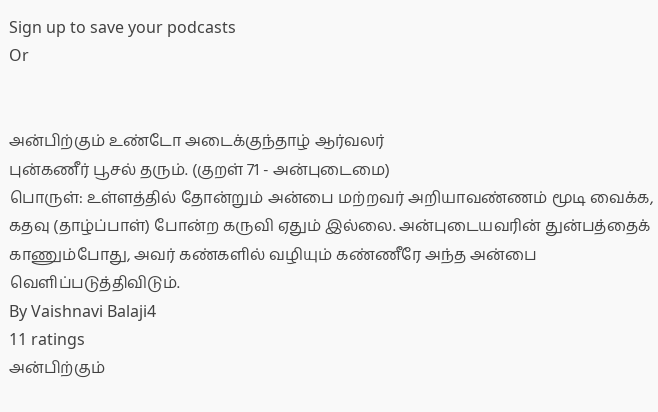Sign up to save your podcasts
Or


அன்பிற்கும் உண்டோ அடைக்குந்தாழ் ஆர்வலர்
புன்கணீர் பூசல் தரும். (குறள் 71 - அன்புடைமை)
பொருள்: உள்ளத்தில் தோன்றும் அன்பை மற்றவர் அறியாவண்ணம் மூடி வைக்க, கதவு (தாழ்ப்பாள்) போன்ற கருவி ஏதும் இல்லை. அன்புடையவரின் துன்பத்தைக் காணும்போது, அவர் கண்களில் வழியும் கண்ணீரே அந்த அன்பை வெளிப்படுத்திவிடும்.
By Vaishnavi Balaji4
11 ratings
அன்பிற்கும்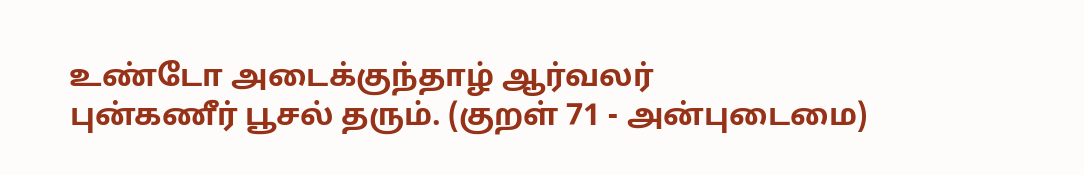உண்டோ அடைக்குந்தாழ் ஆர்வலர்
புன்கணீர் பூசல் தரும். (குறள் 71 - அன்புடைமை)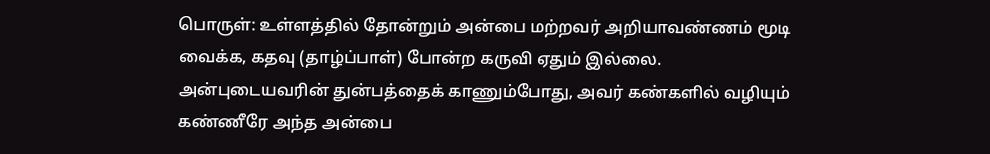பொருள்: உள்ளத்தில் தோன்றும் அன்பை மற்றவர் அறியாவண்ணம் மூடி வைக்க, கதவு (தாழ்ப்பாள்) போன்ற கருவி ஏதும் இல்லை. அன்புடையவரின் துன்பத்தைக் காணும்போது, அவர் கண்களில் வழியும் கண்ணீரே அந்த அன்பை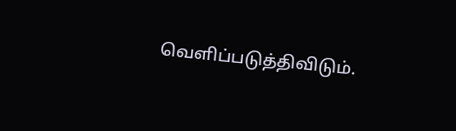வெளிப்படுத்திவிடும்.